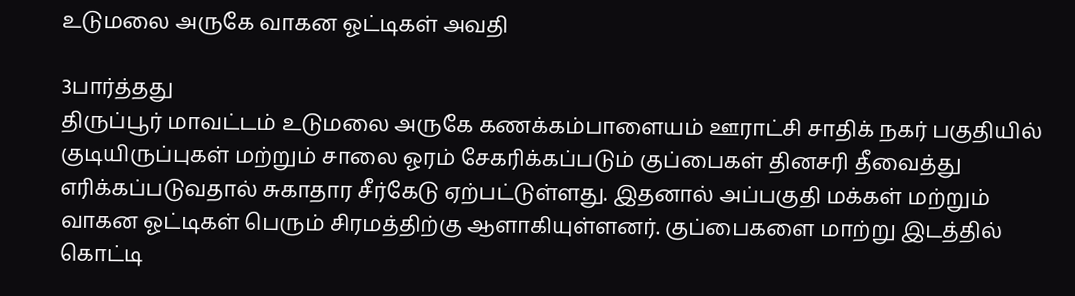உடுமலை அருகே வாகன ஓட்டிகள் அவதி

3பார்த்தது
திருப்பூர் மாவட்டம் உடுமலை அருகே கணக்கம்பாளையம் ஊராட்சி சாதிக் நகர் பகுதியில் குடியிருப்புகள் மற்றும் சாலை ஓரம் சேகரிக்கப்படும் குப்பைகள் தினசரி தீவைத்து எரிக்கப்படுவதால் சுகாதார சீர்கேடு ஏற்பட்டுள்ளது. இதனால் அப்பகுதி மக்கள் மற்றும் வாகன ஓட்டிகள் பெரும் சிரமத்திற்கு ஆளாகியுள்ளனர். குப்பைகளை மாற்று இடத்தில் கொட்டி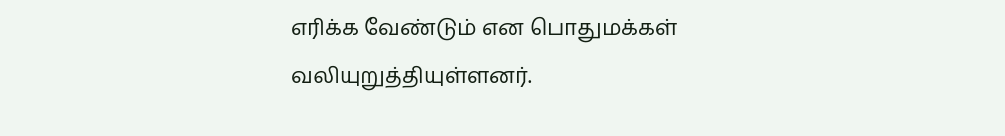எரிக்க வேண்டும் என பொதுமக்கள் வலியுறுத்தியுள்ளனர்.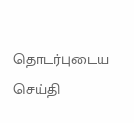தொடர்புடைய செய்தி